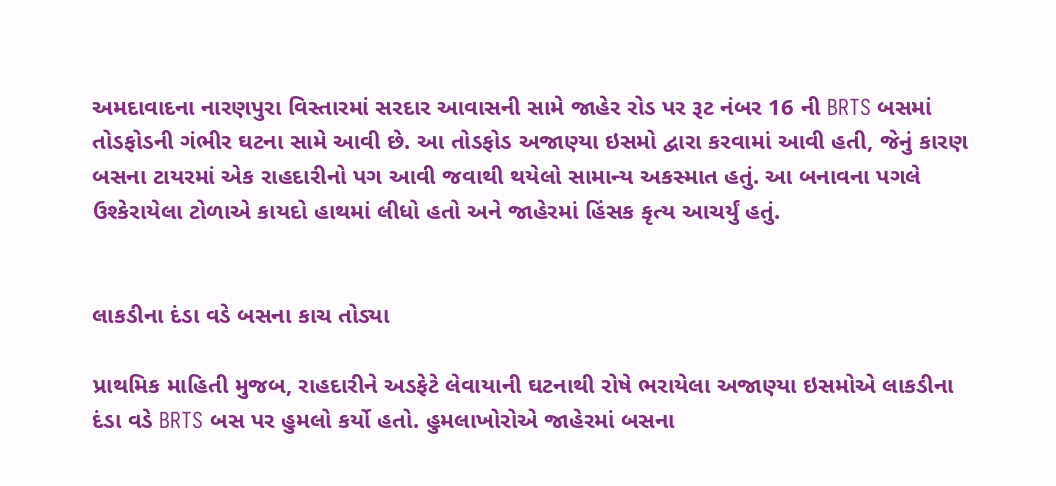અમદાવાદના નારણપુરા વિસ્તારમાં સરદાર આવાસની સામે જાહેર રોડ પર રૂટ નંબર 16 ની BRTS બસમાં તોડફોડની ગંભીર ઘટના સામે આવી છે. આ તોડફોડ અજાણ્યા ઇસમો દ્વારા કરવામાં આવી હતી, જેનું કારણ બસના ટાયરમાં એક રાહદારીનો પગ આવી જવાથી થયેલો સામાન્ય અકસ્માત હતું. આ બનાવના પગલે ઉશ્કેરાયેલા ટોળાએ કાયદો હાથમાં લીધો હતો અને જાહેરમાં હિંસક કૃત્ય આચર્યું હતું.


લાકડીના દંડા વડે બસના કાચ તોડ્યા

પ્રાથમિક માહિતી મુજબ, રાહદારીને અડફેટે લેવાયાની ઘટનાથી રોષે ભરાયેલા અજાણ્યા ઇસમોએ લાકડીના દંડા વડે BRTS બસ પર હુમલો કર્યો હતો. હુમલાખોરોએ જાહેરમાં બસના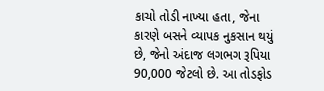કાચો તોડી નાખ્યા હતા, જેના કારણે બસને વ્યાપક નુકસાન થયું છે, જેનો અંદાજ લગભગ રૂપિયા 90,000 જેટલો છે. આ તોડફોડ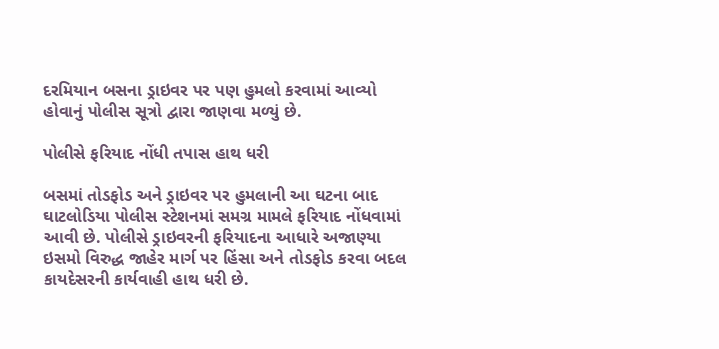દરમિયાન બસના ડ્રાઇવર પર પણ હુમલો કરવામાં આવ્યો હોવાનું પોલીસ સૂત્રો દ્વારા જાણવા મળ્યું છે.

પોલીસે ફરિયાદ નોંધી તપાસ હાથ ધરી

બસમાં તોડફોડ અને ડ્રાઇવર પર હુમલાની આ ઘટના બાદ ઘાટલોડિયા પોલીસ સ્ટેશનમાં સમગ્ર મામલે ફરિયાદ નોંધવામાં આવી છે. પોલીસે ડ્રાઇવરની ફરિયાદના આધારે અજાણ્યા ઇસમો વિરુદ્ધ જાહેર માર્ગ પર હિંસા અને તોડફોડ કરવા બદલ કાયદેસરની કાર્યવાહી હાથ ધરી છે.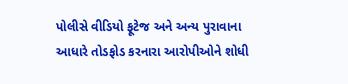પોલીસે વીડિયો ફૂટેજ અને અન્ય પુરાવાના આધારે તોડફોડ કરનારા આરોપીઓને શોધી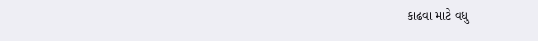કાઢવા માટે વધુ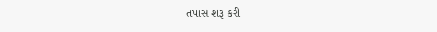તપાસ શરૂ કરી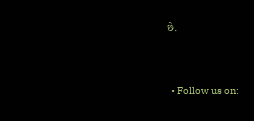છે.


  • Follow us on: